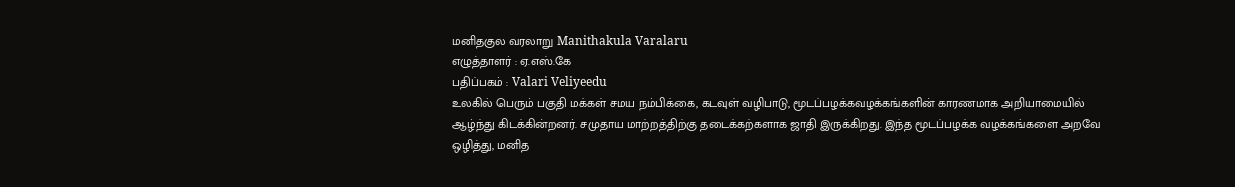மனிதகுல வரலாறு Manithakula Varalaru
எழுத்தாளர் : ஏ.எஸ்.கே
பதிப்பகம் : Valari Veliyeedu
உலகில் பெரும் பகுதி மக்கள் சமய நம்பிக்கை, கடவுள் வழிபாடு, மூடப்பழக்கவழக்கங்களின் காரணமாக அறியாமையில் ஆழ்ந்து கிடக்கின்றனர். சமுதாய மாற்றத்திற்கு தடைக்கற்களாக ஜாதி இருக்கிறது. இந்த மூடப்பழக்க வழக்கங்களை அறவே ஒழித்து, மனித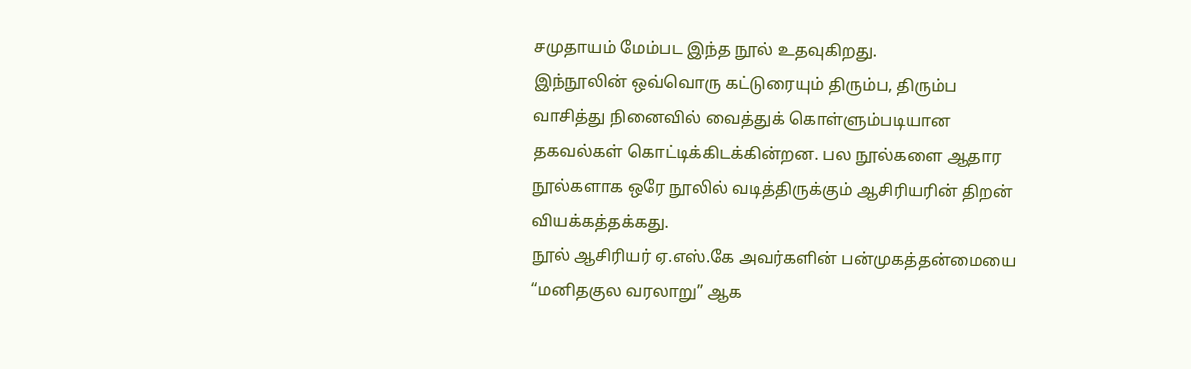சமுதாயம் மேம்பட இந்த நூல் உதவுகிறது.
இந்நூலின் ஒவ்வொரு கட்டுரையும் திரும்ப, திரும்ப வாசித்து நினைவில் வைத்துக் கொள்ளும்படியான தகவல்கள் கொட்டிக்கிடக்கின்றன. பல நூல்களை ஆதார நூல்களாக ஒரே நூலில் வடித்திருக்கும் ஆசிரியரின் திறன் வியக்கத்தக்கது.
நூல் ஆசிரியர் ஏ.எஸ்.கே அவர்களின் பன்முகத்தன்மையை “மனிதகுல வரலாறு” ஆக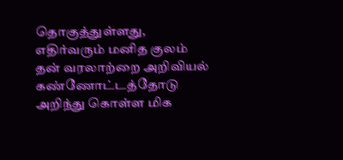தொகுத்துள்ளது, எதிர்வரும் மனித குலம் தன் வரலாற்றை அறிவியல் கண்ணோட்டத்தோடு அறிந்து கொள்ள மிக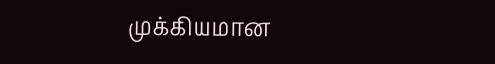முக்கியமான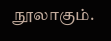நூலாகும்.